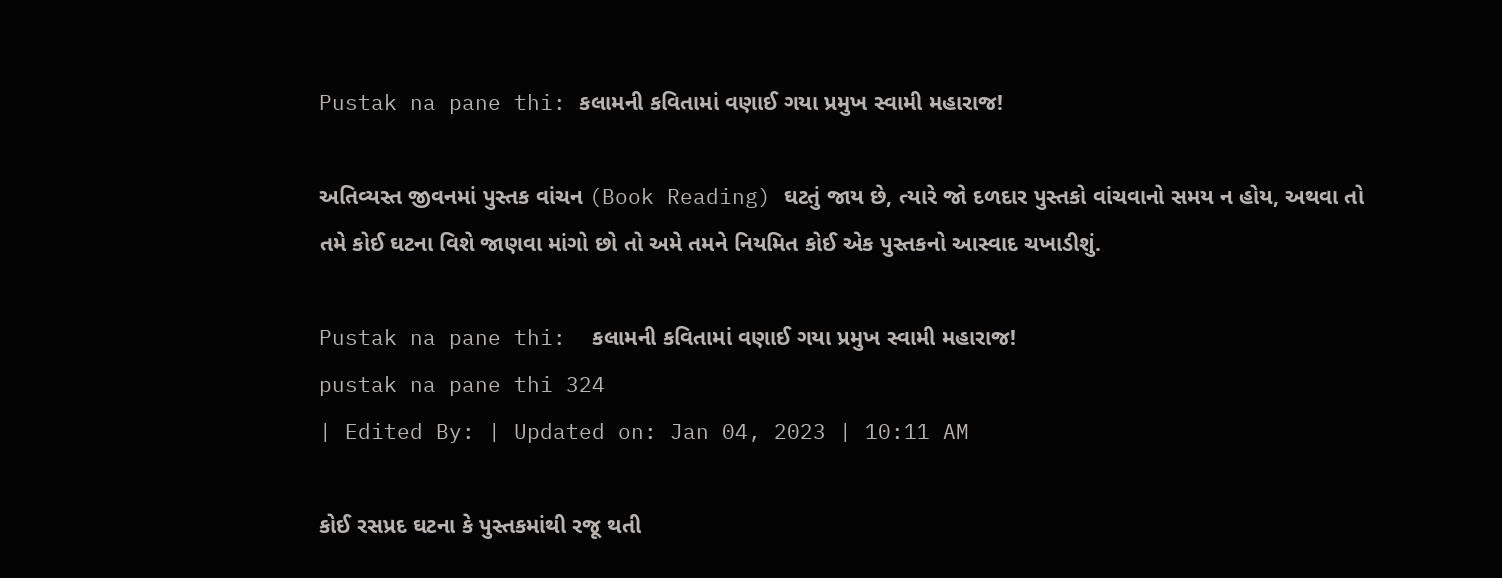Pustak na pane thi: કલામની કવિતામાં વણાઈ ગયા પ્રમુખ સ્વામી મહારાજ!

અતિવ્યસ્ત જીવનમાં પુસ્તક વાંચન (Book Reading) ઘટતું જાય છે, ત્યારે જો દળદાર પુસ્તકો વાંચવાનો સમય ન હોય, અથવા તો તમે કોઈ ઘટના વિશે જાણવા માંગો છો તો અમે તમને નિયમિત કોઈ એક પુસ્તકનો આસ્વાદ ચખાડીશું.

Pustak na pane thi:  કલામની કવિતામાં વણાઈ ગયા પ્રમુખ સ્વામી મહારાજ!
pustak na pane thi 324
| Edited By: | Updated on: Jan 04, 2023 | 10:11 AM

કોઈ રસપ્રદ ઘટના કે પુસ્તકમાંથી રજૂ થતી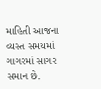માહિતી આજના વ્યસ્ત સમયમાં ગાગરમાં સાગર સમાન છે.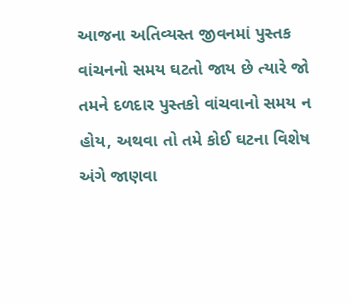આજના અતિવ્યસ્ત જીવનમાં પુસ્તક  વાંચનનો સમય ઘટતો જાય છે ત્યારે જો તમને દળદાર પુસ્તકો વાંચવાનો સમય ન હોય, અથવા તો તમે કોઈ ઘટના વિશેષ અંગે જાણવા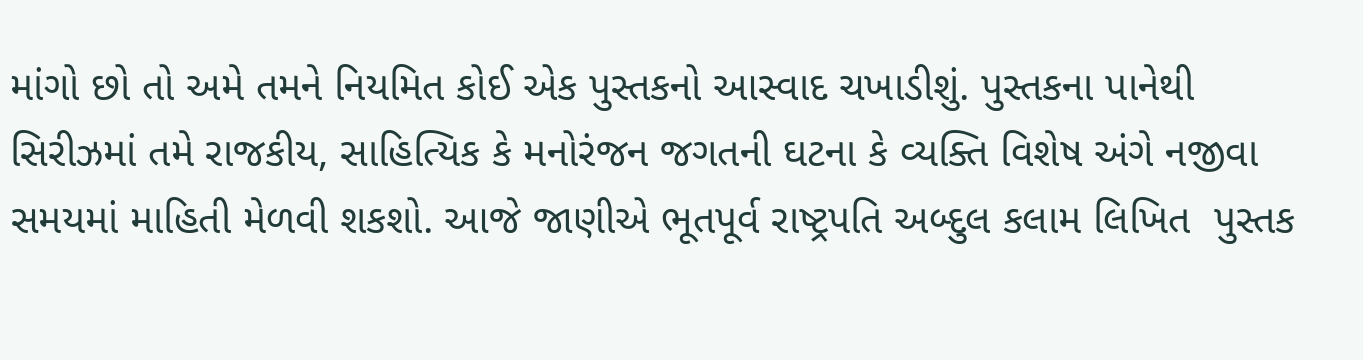માંગો છો તો અમે તમને નિયમિત કોઈ એક પુસ્તકનો આસ્વાદ ચખાડીશું. પુસ્તકના પાનેથી  સિરીઝમાં તમે રાજકીય, સાહિત્યિક કે મનોરંજન જગતની ઘટના કે વ્યક્તિ વિશેષ અંગે નજીવા સમયમાં માહિતી મેળવી શકશો. આજે જાણીએ ભૂતપૂર્વ રાષ્ટ્રપતિ અબ્દુલ કલામ લિખિત  પુસ્તક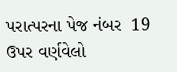પરાત્પરના પેજ નંબર  19 ઉપર વર્ણવેલો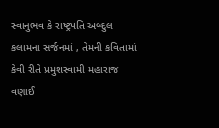સ્વાનુભવ કે રાષ્ટ્રપતિ અબ્દુલ કલામના સર્જનમાં , તેમની કવિતામાં કેવી રીતે પ્રમુશસ્વામી મહારાજ વણાઈ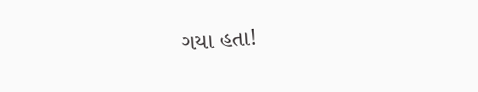ગયા હતા!